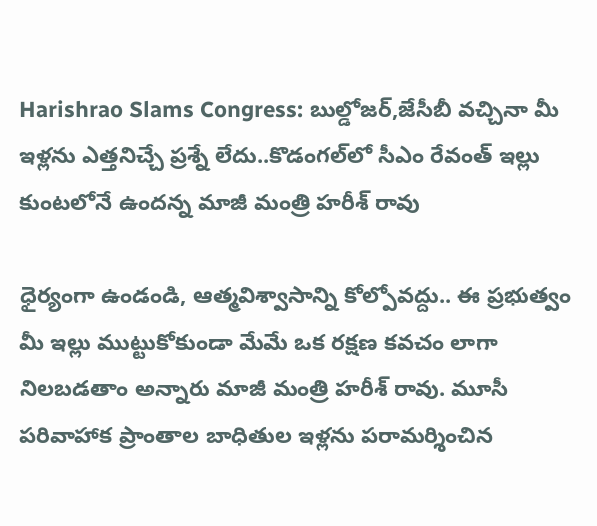Harishrao Slams Congress: బుల్డోజర్,జేసీబీ వచ్చినా మీ ఇళ్లను ఎత్తనిచ్చే ప్రశ్నే లేదు..కొడంగల్‌లో సీఎం రేవంత్ ఇల్లు కుంటలోనే ఉందన్న మాజీ మంత్రి హరీశ్‌ రావు

ధైర్యంగా ఉండండి, ఆత్మవిశ్వాసాన్ని కోల్పోవద్దు.. ఈ ప్రభుత్వం మీ ఇల్లు ముట్టుకోకుండా మేమే ఒక రక్షణ కవచం లాగా నిలబడతాం అన్నారు మాజీ మంత్రి హరీశ్‌ రావు. మూసీ పరివాహాక ప్రాంతాల బాధితుల ఇళ్లను పరామర్శించిన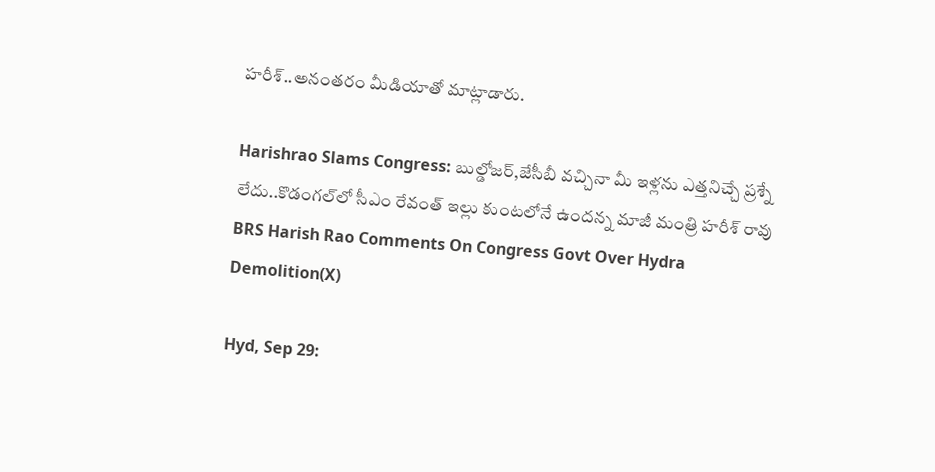హరీశ్‌..అనంతరం మీడియాతో మాట్లాడారు.

Harishrao Slams Congress: బుల్డోజర్,జేసీబీ వచ్చినా మీ ఇళ్లను ఎత్తనిచ్చే ప్రశ్నే లేదు..కొడంగల్‌లో సీఎం రేవంత్ ఇల్లు కుంటలోనే ఉందన్న మాజీ మంత్రి హరీశ్‌ రావు
BRS Harish Rao Comments On Congress Govt Over Hydra Demolition(X)

Hyd, Sep 29: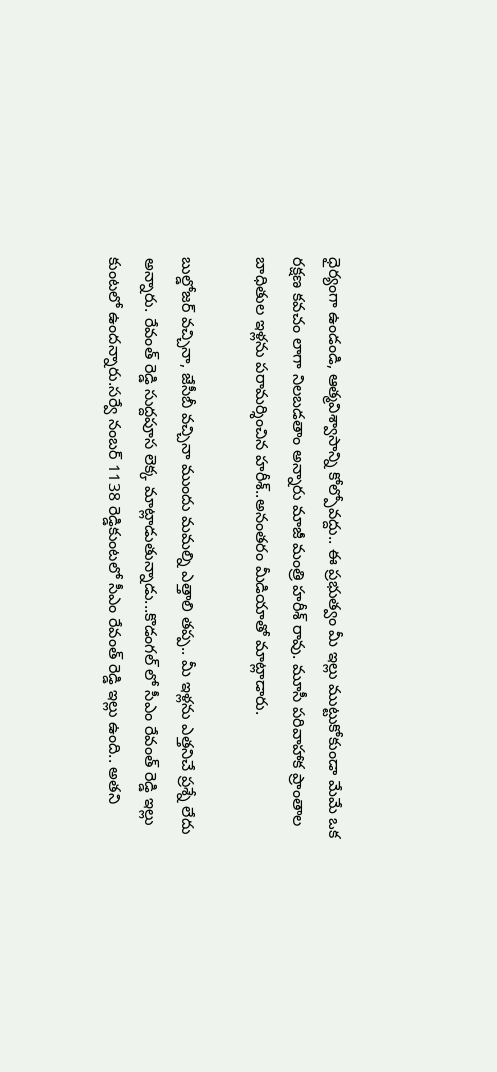ధైర్యంగా ఉండండి, ఆత్మవిశ్వాసాన్ని కోల్పోవద్దు.. ఈ ప్రభుత్వం మీ ఇల్లు ముట్టుకోకుండా మేమే ఒక రక్షణ కవచం లాగా నిలబడతాం అన్నారు మాజీ మంత్రి హరీశ్‌ రావు. మూసీ పరివాహాక ప్రాంతాల బాధితుల ఇళ్లను పరామర్శించిన హరీశ్‌..అనంతరం మీడియాతో మాట్లాడారు.

బుల్డోజర్ వచ్చినా, జేసీబీ వచ్చినా ముందు మమల్ని ఎత్తాలి తప్ప.. మీ ఇళ్లను ఎత్తనిచే ప్రశ్నే లేదు అన్నారు. రేవంత్ రెడ్డి సుద్దపూస లెక్క మాట్లాడుతున్నాడు...కొడంగల్ లో సీఎం రేవంత్ రెడ్డి ఇల్లు కుంటలో ఉందన్నారు.సర్వే నంబర్ 1138 రెడ్డికుంటలో సీఎం రేవంత్ రెడ్డి ఇల్లు ఉంది.. అతని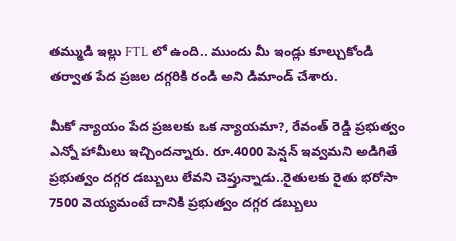తమ్ముడి ఇల్లు FTL లో ఉంది.. ముందు మీ ఇండ్లు కూల్చుకోండి తర్వాత పేద ప్రజల దగ్గరికి రండి అని డిమాండ్ చేశారు.

మీకో న్యాయం పేద ప్రజలకు ఒక న్యాయమా?, రేవంత్ రెడ్డి ప్రభుత్వం ఎన్నో హామీలు ఇచ్చిందన్నారు. రూ.4000 పెన్షన్ ఇవ్వమని అడిగితే ప్రభుత్వం దగ్గర డబ్బులు లేవని చెప్తున్నాడు..రైతులకు రైతు భరోసా 7500 వెయ్యమంటే దానికి ప్రభుత్వం దగ్గర డబ్బులు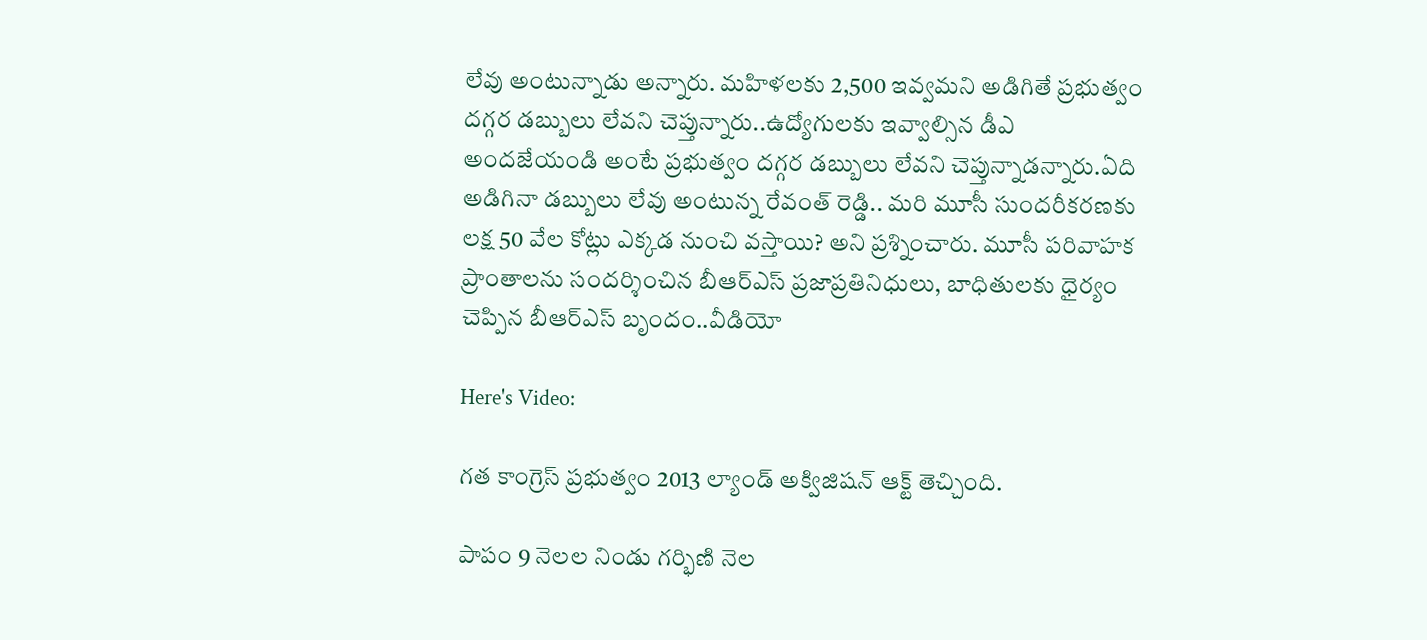లేవు అంటున్నాడు అన్నారు. మహిళలకు 2,500 ఇవ్వమని అడిగితే ప్రభుత్వం దగ్గర డబ్బులు లేవని చెప్తున్నారు..ఉద్యోగులకు ఇవ్వాల్సిన డీఎ అందజేయండి అంటే ప్రభుత్వం దగ్గర డబ్బులు లేవని చెప్తున్నాడన్నారు.ఏది అడిగినా డబ్బులు లేవు అంటున్న రేవంత్ రెడ్డి.. మరి మూసీ సుందరీకరణకు లక్ష 50 వేల కోట్లు ఎక్కడ నుంచి వస్తాయి? అని ప్రశ్నించారు. మూసీ పరివాహక ప్రాంతాలను సందర్శించిన బీఆర్ఎస్ ప్రజాప్రతినిధులు, బాధితులకు ధైర్యం చెప్పిన బీఆర్ఎస్ బృందం..వీడియో

Here's Video:

గత కాంగ్రెస్ ప్రభుత్వం 2013 ల్యాండ్ అక్విజిషన్ ఆక్ట్ తెచ్చింది.

పాపం 9 నెలల నిండు గర్భిణి నెల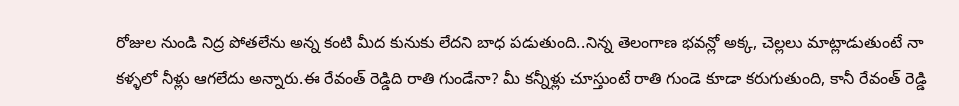రోజుల నుండి నిద్ర పోతలేను అన్న కంటి మీద కునుకు లేదని బాధ పడుతుంది..నిన్న తెలంగాణ భవన్లో అక్క, చెల్లలు మాట్లాడుతుంటే నా కళ్ళలో నీళ్లు ఆగలేదు అన్నారు.ఈ రేవంత్ రెడ్డిది రాతి గుండేనా? మీ కన్నీళ్లు చూస్తుంటే రాతి గుండె కూడా కరుగుతుంది, కానీ రేవంత్ రెడ్డి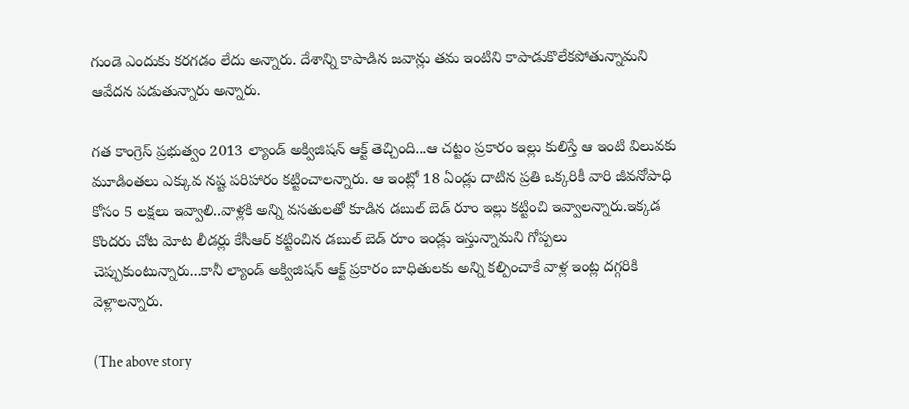గుండె ఎందుకు కరగడం లేదు అన్నారు. దేశాన్ని కాపాడిన జవాన్లు తమ ఇంటిని కాపాడుకొలేకపోతున్నామని ఆవేదన పడుతున్నారు అన్నారు.

గత కాంగ్రెస్ ప్రభుత్వం 2013 ల్యాండ్ అక్విజిషన్ ఆక్ట్ తెచ్చింది...ఆ చట్టం ప్రకారం ఇల్లు కులిస్తే ఆ ఇంటి విలువకు మూడింతలు ఎక్కువ నష్ట పరిహారం కట్టించాలన్నారు. ఆ ఇంట్లో 18 ఏండ్లు దాటిన ప్రతి ఒక్కరికీ వారి జీవనోపాధి కోసం 5 లక్షలు ఇవ్వాలి..వాళ్లకి అన్ని వసతులతో కూడిన డబుల్ బెడ్ రూం ఇల్లు కట్టించి ఇవ్వాలన్నారు.ఇక్కడ కొందరు చోట మోట లీడర్లు కేసీఆర్ కట్టించిన డబుల్ బెడ్ రూం ఇండ్లు ఇస్తున్నామని గోప్పలు చెప్పుకుంటున్నారు...కానీ ల్యాండ్ అక్విజిషన్ ఆక్ట్ ప్రకారం బాధితులకు అన్ని కల్పించాకే వాళ్ల ఇంట్ల దగ్గరికి వెళ్లాలన్నారు.

(The above story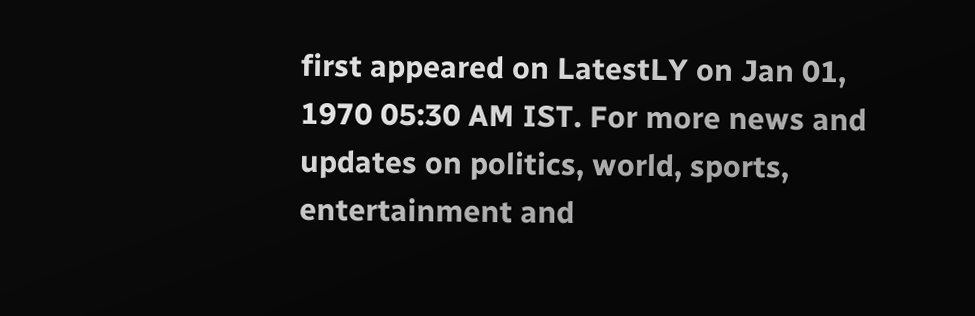first appeared on LatestLY on Jan 01, 1970 05:30 AM IST. For more news and updates on politics, world, sports, entertainment and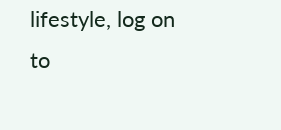lifestyle, log on to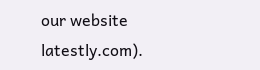our website latestly.com).